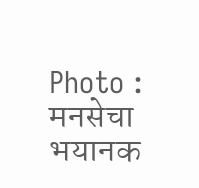Photo : मनसेचा भयानक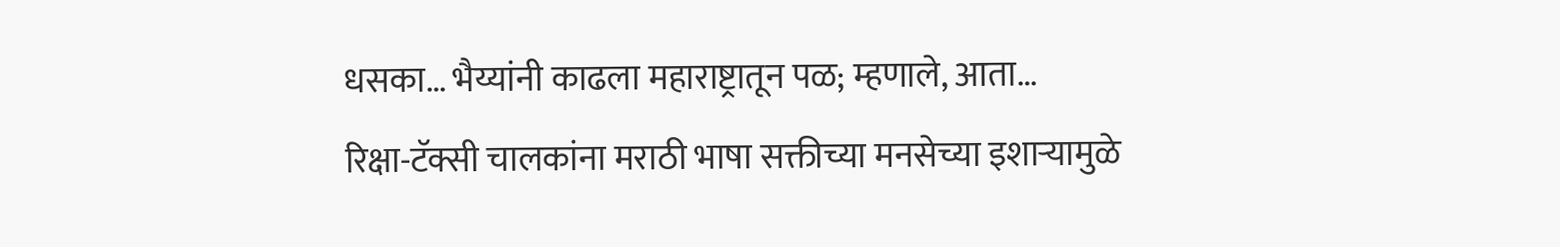धसका… भैय्यांनी काढला महाराष्ट्रातून पळ; म्हणाले, आता…
रिक्षा-टॅक्सी चालकांना मराठी भाषा सक्तीच्या मनसेच्या इशाऱ्यामुळे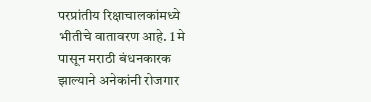परप्रांतीय रिक्षाचालकांमध्ये भीतीचे वातावरण आहे. 1 मे पासून मराठी बंधनकारक झाल्याने अनेकांनी रोजगार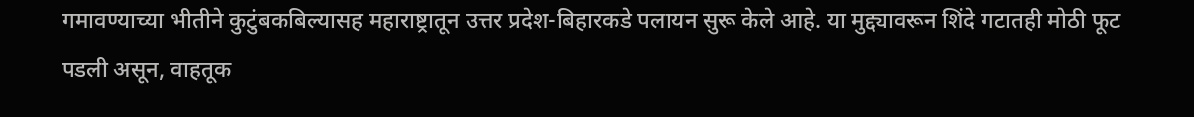गमावण्याच्या भीतीने कुटुंबकबिल्यासह महाराष्ट्रातून उत्तर प्रदेश-बिहारकडे पलायन सुरू केले आहे. या मुद्द्यावरून शिंदे गटातही मोठी फूट पडली असून, वाहतूक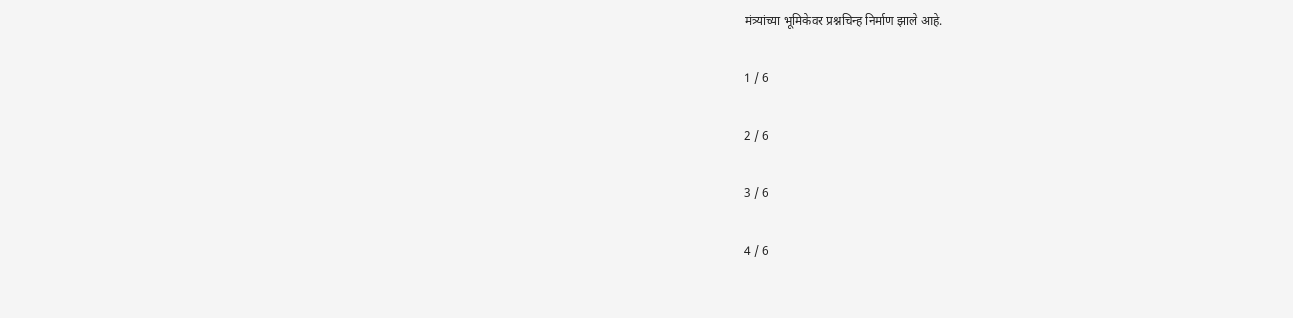मंत्र्यांच्या भूमिकेवर प्रश्नचिन्ह निर्माण झाले आहे.

1 / 6

2 / 6

3 / 6

4 / 6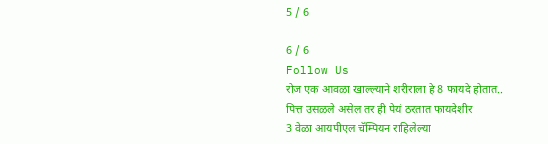5 / 6

6 / 6
Follow Us
रोज एक आवळा खाल्ल्याने शरीराला हे 8 फायदे होतात..
पित्त उसळले असेल तर ही पेयं ठरतात फायदेशीर
3 वेळा आयपीएल चॅम्पियन राहिलेल्या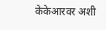केकेआरवर अशी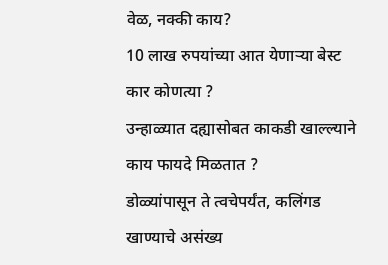वेळ, नक्की काय?
10 लाख रुपयांच्या आत येणाऱ्या बेस्ट कार कोणत्या ?
उन्हाळ्यात दह्यासोबत काकडी खाल्ल्याने काय फायदे मिळतात ?
डोळ्यांपासून ते त्वचेपर्यंत, कलिंगड खाण्याचे असंख्य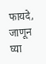फायदे, जाणून घ्या